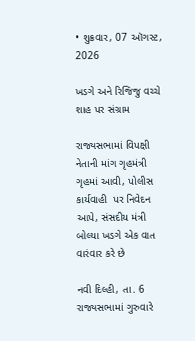• શુક્રવાર, 07 ઑગસ્ટ, 2026

ખડગે અને રિજિજુ વચ્ચે શાહ પર સંગ્રામ

રાજ્યસભામાં વિપક્ષી નેતાની માંગ ગૃહમંત્રી ગૃહમાં આવી, પોલીસ કાર્યવાહી  પર નિવેદન આપે, સંસદીય મંત્રી બોલ્યા ખડગે એક વાત વારંવાર કરે છે

નવી દિલ્હી, તા. 6 રાજ્યસભામાં ગુરુવારે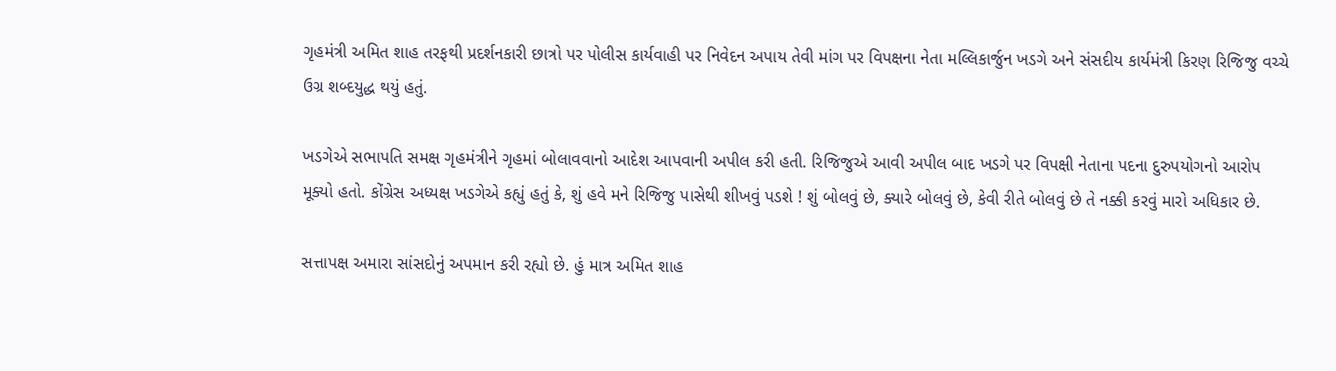ગૃહમંત્રી અમિત શાહ તરફથી પ્રદર્શનકારી છાત્રો પર પોલીસ કાર્યવાહી પર નિવેદન અપાય તેવી માંગ પર વિપક્ષના નેતા મલ્લિકાર્જુન ખડગે અને સંસદીય કાર્યમંત્રી કિરણ રિજિજુ વચ્ચે ઉગ્ર શબ્દયુદ્ધ થયું હતું.

ખડગેએ સભાપતિ સમક્ષ ગૃહમંત્રીને ગૃહમાં બોલાવવાનો આદેશ આપવાની અપીલ કરી હતી. રિજિજુએ આવી અપીલ બાદ ખડગે પર વિપક્ષી નેતાના પદના દુરુપયોગનો આરોપ મૂક્યો હતો. કોંગ્રેસ અધ્યક્ષ ખડગેએ કહ્યું હતું કે, શું હવે મને રિજિજુ પાસેથી શીખવું પડશે ! શું બોલવું છે, ક્યારે બોલવું છે, કેવી રીતે બોલવું છે તે નક્કી કરવું મારો અધિકાર છે.

સત્તાપક્ષ અમારા સાંસદોનું અપમાન કરી રહ્યો છે. હું માત્ર અમિત શાહ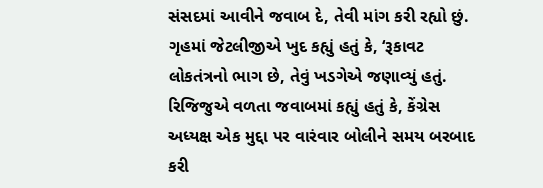સંસદમાં આવીને જવાબ દે, તેવી માંગ કરી રહ્યો છું. ગૃહમાં જેટલીજીએ ખુદ કહ્યું હતું કે, ‘રૂકાવટ લોકતંત્રનો ભાગ છે, તેવું ખડગેએ જણાવ્યું હતું. રિજિજુએ વળતા જવાબમાં કહ્યું હતું કે, કેંગ્રેસ અધ્યક્ષ એક મુદ્દા પર વારંવાર બોલીને સમય બરબાદ કરી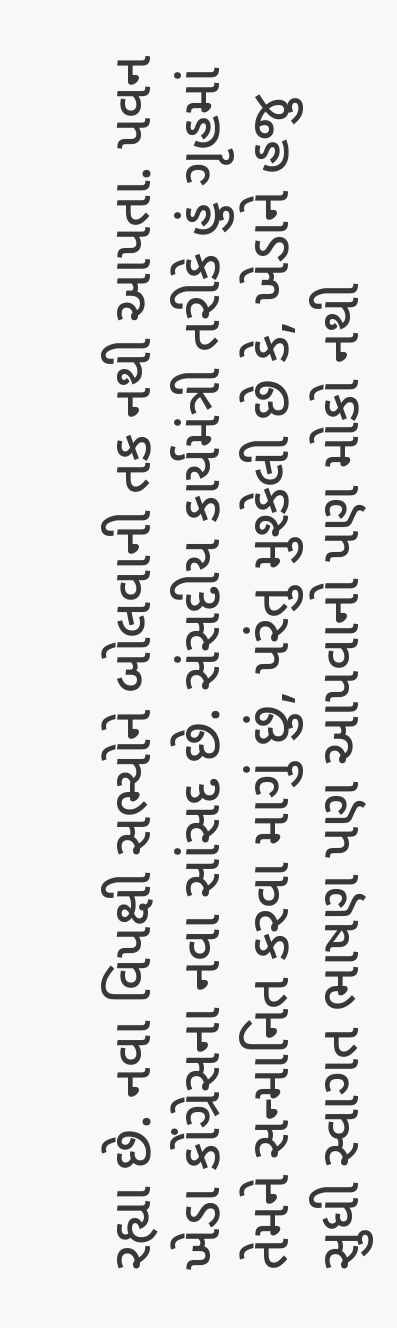રહ્યા છે. નવા વિપક્ષી સભ્યોને બોલવાની તક નથી આપતા. પવન ખેડા કોંગ્રેસના નવા સાંસદ છે. સંસદીય કાર્યમંત્રી તરીકે હું ગૃહમાં તેમને સન્માનિત કરવા માગું છું, પરંતુ મુશ્કેલી છે કે, ખેડાને હજુ સુધી સ્વાગત ભાષણ પણ આપવાનો પણ મોકો નથી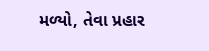મળ્યો, તેવા પ્રહાર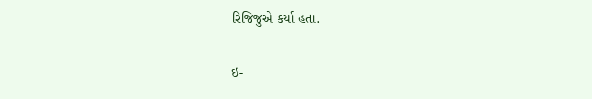રિજિજુએ કર્યા હતા.

ઇ-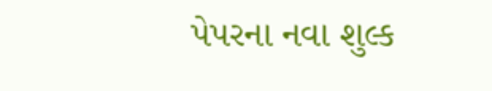પેપરના નવા શુલ્ક